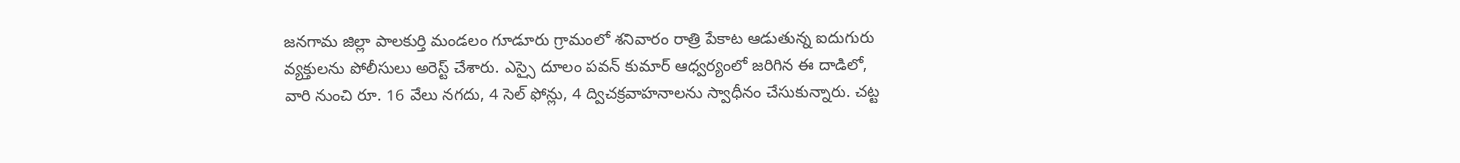జనగామ జిల్లా పాలకుర్తి మండలం గూడూరు గ్రామంలో శనివారం రాత్రి పేకాట ఆడుతున్న ఐదుగురు వ్యక్తులను పోలీసులు అరెస్ట్ చేశారు. ఎస్సై దూలం పవన్ కుమార్ ఆధ్వర్యంలో జరిగిన ఈ దాడిలో, వారి నుంచి రూ. 16 వేలు నగదు, 4 సెల్ ఫోన్లు, 4 ద్విచక్రవాహనాలను స్వాధీనం చేసుకున్నారు. చట్ట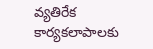వ్యతిరేక కార్యకలాపాలకు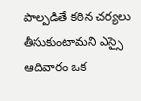పాల్పడితే కఠిన చర్యలు తీసుకుంటామని ఎస్సై ఆదివారం ఒక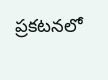ప్రకటనలో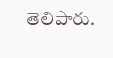తెలిపారు.